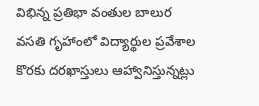విభిన్న ప్రతిభా వంతుల బాలుర వసతి గృహాంలో విద్యార్థుల ప్రవేశాల కొరకు దరఖాస్తులు ఆహ్వానిస్తున్నట్లు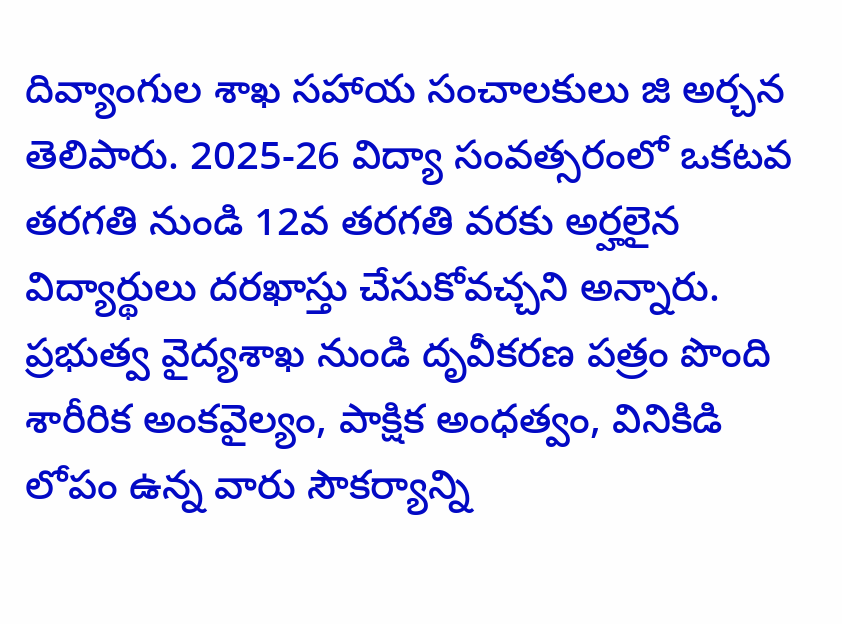దివ్యాంగుల శాఖ సహాయ సంచాలకులు జి అర్చన తెలిపారు. 2025-26 విద్యా సంవత్సరంలో ఒకటవ తరగతి నుండి 12వ తరగతి వరకు అర్హలైన విద్యార్థులు దరఖాస్తు చేసుకోవచ్చని అన్నారు. ప్రభుత్వ వైద్యశాఖ నుండి దృవీకరణ పత్రం పొంది శారీరిక అంకవైల్యం, పాక్షిక అంధత్వం, వినికిడి లోపం ఉన్న వారు సౌకర్యాన్ని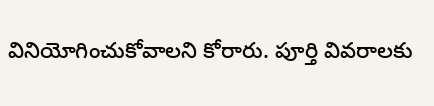వినియోగించుకోవాలని కోరారు. పూర్తి వివరాలకు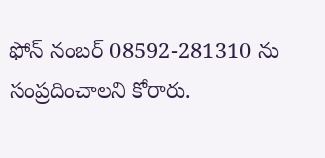ఫోన్ నంబర్ 08592-281310 ను సంప్రదించాలని కోరారు.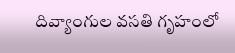దివ్యాంగుల వసతి గృహంలో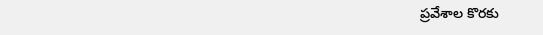ప్రవేశాల కొరకు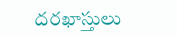దరఖాస్తులు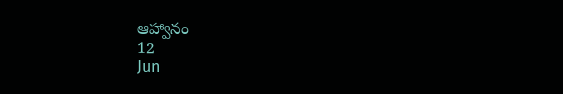ఆహ్వానం
12
Jun